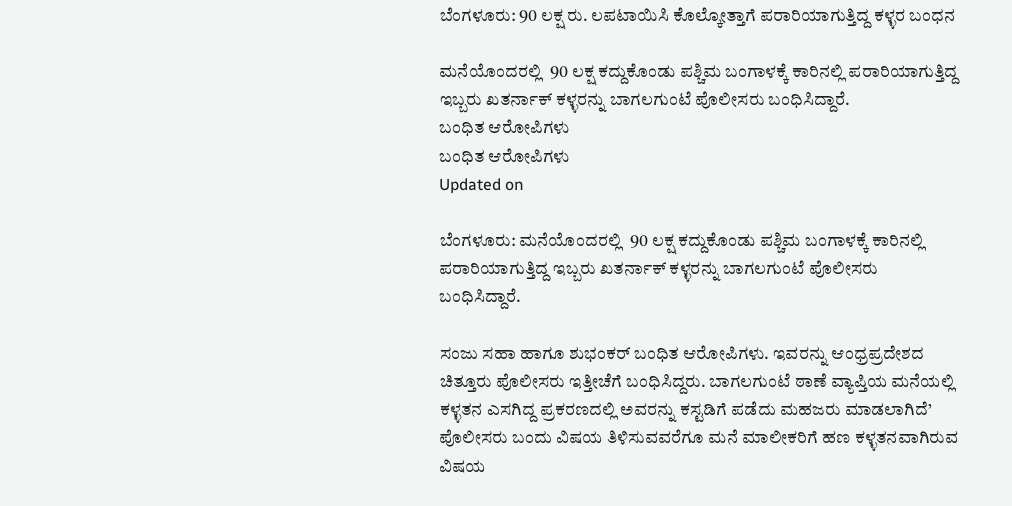ಬೆಂಗಳೂರು: 90 ಲಕ್ಷ ರು. ಲಪಟಾಯಿಸಿ ಕೊಲ್ಕೋತ್ತಾಗೆ ಪರಾರಿಯಾಗುತ್ತಿದ್ದ ಕಳ್ಳರ ಬಂಧನ

ಮನೆಯೊಂದರಲ್ಲಿ  90 ಲಕ್ಷ ಕದ್ದುಕೊಂಡು ಪಶ್ಚಿಮ ಬಂಗಾಳಕ್ಕೆ ಕಾರಿನಲ್ಲಿ ಪರಾರಿಯಾಗುತ್ತಿದ್ದ ಇಬ್ಬರು ಖತರ್ನಾಕ್ ಕಳ್ಳರನ್ನು ಬಾಗಲಗುಂಟೆ ಪೊಲೀಸರು ಬಂಧಿಸಿದ್ದಾರೆ.
ಬಂಧಿತ ಆರೋಪಿಗಳು
ಬಂಧಿತ ಆರೋಪಿಗಳು
Updated on

ಬೆಂಗಳೂರು: ಮನೆಯೊಂದರಲ್ಲಿ  90 ಲಕ್ಷ ಕದ್ದುಕೊಂಡು ಪಶ್ಚಿಮ ಬಂಗಾಳಕ್ಕೆ ಕಾರಿನಲ್ಲಿ ಪರಾರಿಯಾಗುತ್ತಿದ್ದ ಇಬ್ಬರು ಖತರ್ನಾಕ್ ಕಳ್ಳರನ್ನು ಬಾಗಲಗುಂಟೆ ಪೊಲೀಸರು ಬಂಧಿಸಿದ್ದಾರೆ.

ಸಂಜು ಸಹಾ ಹಾಗೂ ಶುಭಂಕರ್ ಬಂಧಿತ ಆರೋಪಿಗಳು. ಇವರನ್ನು ಆಂಧ್ರಪ್ರದೇಶದ ಚಿತ್ತೂರು ಪೊಲೀಸರು ಇತ್ತೀಚೆಗೆ ಬಂಧಿಸಿದ್ದರು. ಬಾಗಲಗುಂಟೆ ಠಾಣೆ ವ್ಯಾಪ್ತಿಯ ಮನೆಯಲ್ಲಿ ಕಳ್ಳತನ ಎಸಗಿದ್ದ ಪ್ರಕರಣದಲ್ಲಿ ಅವರನ್ನು ಕಸ್ಟಡಿಗೆ ಪಡೆದು ಮಹಜರು ಮಾಡಲಾಗಿದೆ’ ಪೊಲೀಸರು ಬಂದು ವಿಷಯ ತಿಳಿಸುವವರೆಗೂ ಮನೆ ಮಾಲೀಕರಿಗೆ ಹಣ ಕಳ್ಳತನವಾಗಿರುವ ವಿಷಯ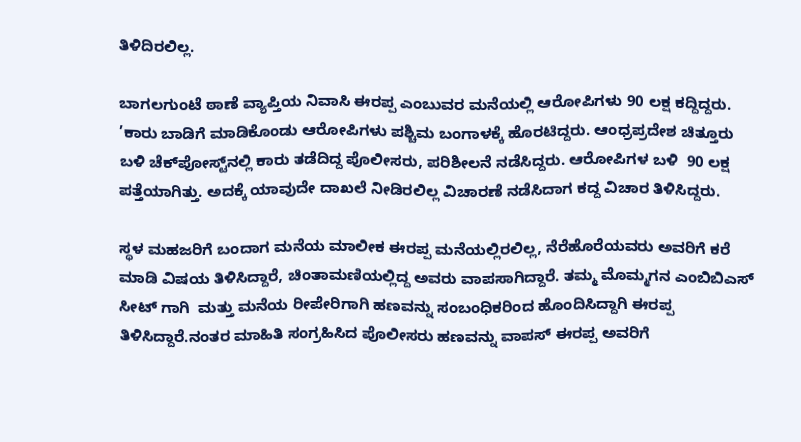ತಿಳಿದಿರಲಿಲ್ಲ.

ಬಾಗಲಗುಂಟೆ ಠಾಣೆ ವ್ಯಾಪ್ತಿಯ ನಿವಾಸಿ ಈರಪ್ಪ ಎಂಬುವರ ಮನೆಯಲ್ಲಿ ಆರೋಪಿಗಳು 90 ಲಕ್ಷ ಕದ್ದಿದ್ದರು. ’ಕಾರು ಬಾಡಿಗೆ ಮಾಡಿಕೊಂಡು ಆರೋಪಿಗಳು ಪಶ್ಚಿಮ ಬಂಗಾಳಕ್ಕೆ ಹೊರಟಿದ್ದರು. ಆಂಧ್ರಪ್ರದೇಶ ಚಿತ್ತೂರು ಬಳಿ ಚೆಕ್‌ಪೋಸ್ಟ್‌ನಲ್ಲಿ ಕಾರು ತಡೆದಿದ್ದ ಪೊಲೀಸರು, ಪರಿಶೀಲನೆ ನಡೆಸಿದ್ದರು. ಆರೋಪಿಗಳ ಬಳಿ  90 ಲಕ್ಷ ಪತ್ತೆಯಾಗಿತ್ತು. ಅದಕ್ಕೆ ಯಾವುದೇ ದಾಖಲೆ ನೀಡಿರಲಿಲ್ಲ ವಿಚಾರಣೆ ನಡೆಸಿದಾಗ ಕದ್ದ ವಿಚಾರ ತಿಳಿಸಿದ್ದರು.

ಸ್ಥಳ ಮಹಜರಿಗೆ ಬಂದಾಗ ಮನೆಯ ಮಾಲೀಕ ಈರಪ್ಪ ಮನೆಯಲ್ಲಿರಲಿಲ್ಲ, ನೆರೆಹೊರೆಯವರು ಅವರಿಗೆ ಕರೆ ಮಾಡಿ ವಿಷಯ ತಿಳಿಸಿದ್ದಾರೆ, ಚಿಂತಾಮಣಿಯಲ್ಲಿದ್ದ ಅವರು ವಾಪಸಾಗಿದ್ದಾರೆ. ತಮ್ಮ ಮೊಮ್ಮಗನ ಎಂಬಿಬಿಎಸ್ ಸೀಟ್ ಗಾಗಿ  ಮತ್ತು ಮನೆಯ ರೀಪೇರಿಗಾಗಿ ಹಣವನ್ನು ಸಂಬಂಧಿಕರಿಂದ ಹೊಂದಿಸಿದ್ದಾಗಿ ಈರಪ್ಪ ತಿಳಿಸಿದ್ದಾರೆ.ನಂತರ ಮಾಹಿತಿ ಸಂಗ್ರಹಿಸಿದ ಪೊಲೀಸರು ಹಣವನ್ನು ವಾಪಸ್ ಈರಪ್ಪ ಅವರಿಗೆ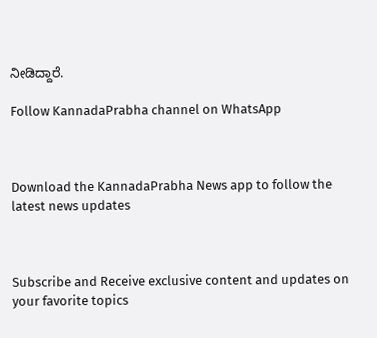ನೀಡಿದ್ದಾರೆ.

Follow KannadaPrabha channel on WhatsApp



Download the KannadaPrabha News app to follow the latest news updates



Subscribe and Receive exclusive content and updates on your favorite topics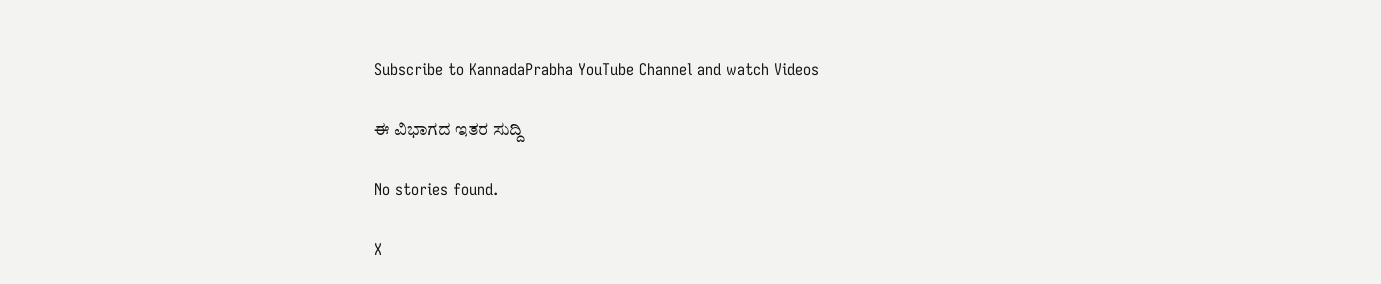Subscribe to KannadaPrabha YouTube Channel and watch Videos

ಈ ವಿಭಾಗದ ಇತರ ಸುದ್ದಿ

No stories found.

X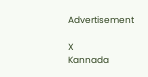Advertisement

X
Kannada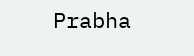Prabha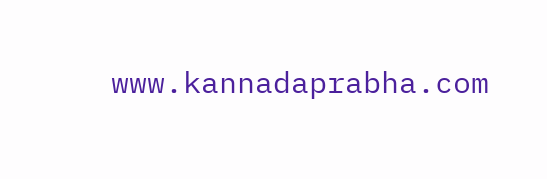www.kannadaprabha.com